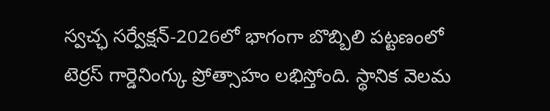స్వచ్ఛ సర్వేక్షన్-2026లో భాగంగా బొబ్బిలి పట్టణంలో టెర్రస్ గార్డెనింగ్కు ప్రోత్సాహం లభిస్తోంది. స్థానిక వెలమ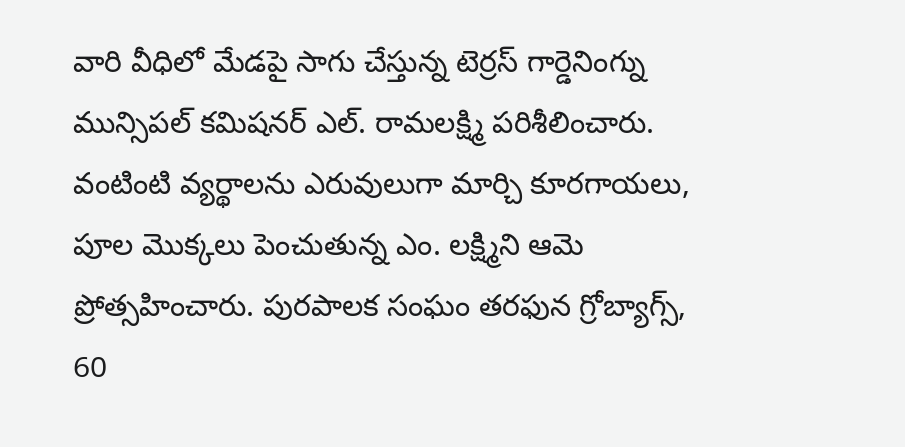వారి వీధిలో మేడపై సాగు చేస్తున్న టెర్రస్ గార్డెనింగ్ను మున్సిపల్ కమిషనర్ ఎల్. రామలక్ష్మి పరిశీలించారు. వంటింటి వ్యర్థాలను ఎరువులుగా మార్చి కూరగాయలు, పూల మొక్కలు పెంచుతున్న ఎం. లక్ష్మిని ఆమె ప్రోత్సహించారు. పురపాలక సంఘం తరఫున గ్రోబ్యాగ్స్, 60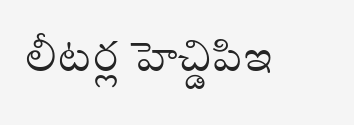లీటర్ల హెచ్డిపిఇ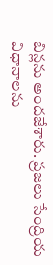బిన్లను అందజేశారు. ప్రజలు సేంద్రియ విధానాలను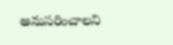అనుసరించాలని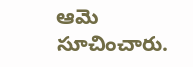ఆమె సూచించారు.